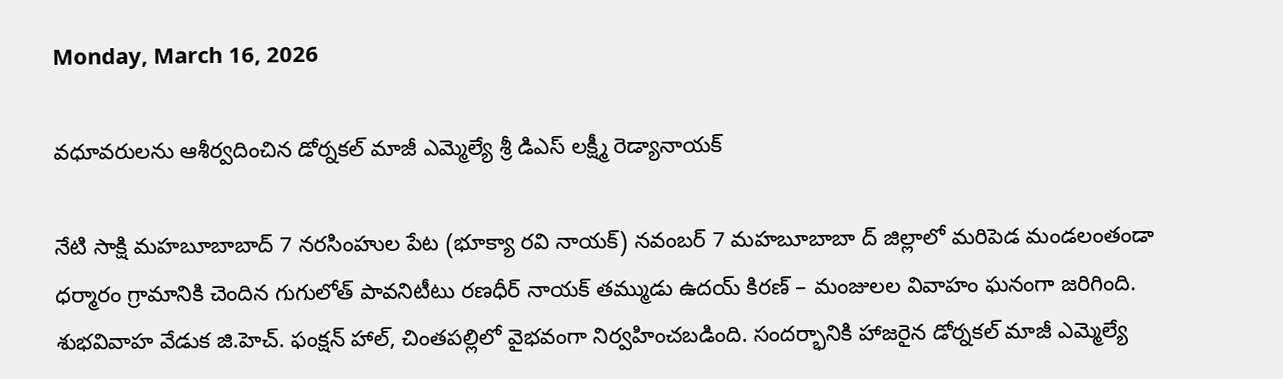Monday, March 16, 2026

వధూవరులను ఆశీర్వదించిన డోర్నకల్ మాజీ ఎమ్మెల్యే శ్రీ డిఎస్ లక్ష్మీ రెడ్యానాయక్

నేటి సాక్షి మహబూబాబాద్ 7 నరసింహుల పేట (భూక్యా రవి నాయక్) నవంబర్ 7 మహబూబాబా ద్ జిల్లాలో మరిపెడ మండలంతండా ధర్మారం గ్రామానికి చెందిన గుగులోత్ పావనిటీటు రణధీర్ నాయక్ తమ్ముడు ఉదయ్ కిరణ్ – మంజులల వివాహం ఘనంగా జరిగింది. శుభవివాహ వేడుక జి.హెచ్. ఫంక్షన్ హాల్, చింతపల్లిలో వైభవంగా నిర్వహించబడింది. సందర్భానికి హాజరైన డోర్నకల్ మాజీ ఎమ్మెల్యే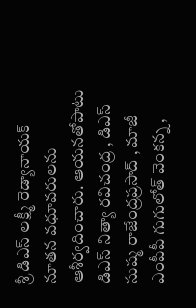శ్రీ డిఎస్ లక్ష్మీ రెడ్యానాయక్ నూతన వధూవరులను ఆశీర్వదించారు. ఆయనతోపాటు డిఎస్ నిత్యా రవిచంద్ర , డిఎస్ సుష్మ రాజేంద్రప్రసాద్ , మాజీ ఎంపీపీ గుగులోత్ వెంకన్న ,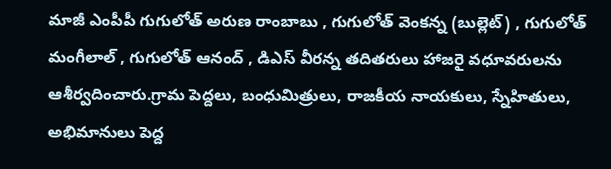మాజీ ఎంపీపీ గుగులోత్ అరుణ రాంబాబు , గుగులోత్ వెంకన్న (బుల్లెట్) , గుగులోత్ మంగీలాల్ , గుగులోత్ ఆనంద్ , డిఎస్ వీరన్న తదితరులు హాజరై వధూవరులను ఆశీర్వదించారు.గ్రామ పెద్దలు, బంధుమిత్రులు, రాజకీయ నాయకులు, స్నేహితులు, అభిమానులు పెద్ద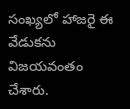సంఖ్యలో హాజరై ఈ వేడుకను విజయవంతం చేశారు.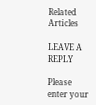Related Articles

LEAVE A REPLY

Please enter your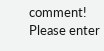comment!
Please enter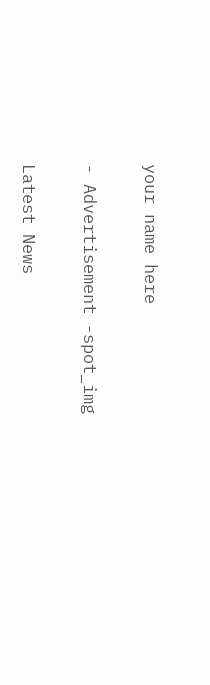your name here

- Advertisement -spot_img

Latest News